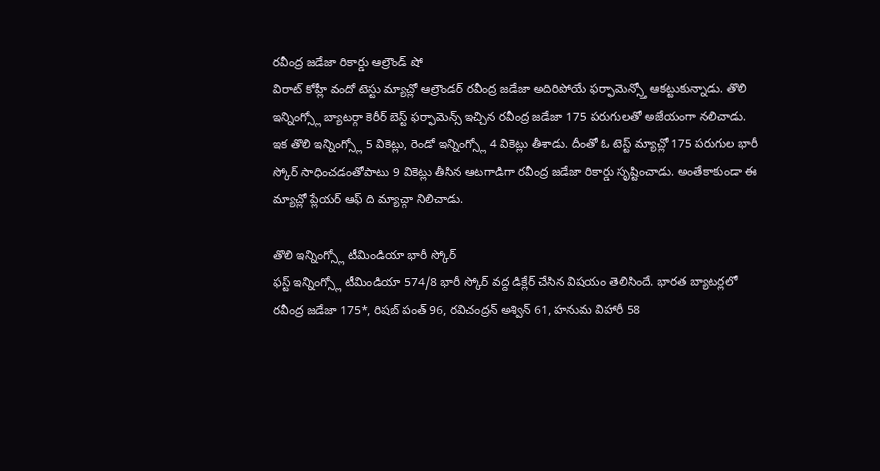రవీంద్ర జడేజా రికార్డు ఆల్రౌండ్ షో
విరాట్ కోహ్లీ వందో టెస్టు మ్యాచ్లో ఆల్రౌండర్ రవీంద్ర జడేజా అదిరిపోయే ఫర్ఫామెన్స్తో ఆకట్టుకున్నాడు. తొలి ఇన్నింగ్స్లో బ్యాటర్గా కెరీర్ బెస్ట్ ఫర్ఫామెన్స్ ఇచ్చిన రవీంద్ర జడేజా 175 పరుగులతో అజేయంగా నలిచాడు. ఇక తొలి ఇన్నింగ్స్లో 5 వికెట్లు, రెండో ఇన్నింగ్స్లో 4 వికెట్లు తీశాడు. దీంతో ఓ టెస్ట్ మ్యాచ్లో 175 పరుగుల భారీ స్కోర్ సాధించడంతోపాటు 9 వికెట్లు తీసిన ఆటగాడిగా రవీంద్ర జడేజా రికార్డు సృష్టించాడు. అంతేకాకుండా ఈ మ్యాచ్లో ప్లేయర్ ఆఫ్ ది మ్యాచ్గా నిలిచాడు.

తొలి ఇన్నింగ్స్లో టీమిండియా భారీ స్కోర్
ఫస్ట్ ఇన్నింగ్స్లో టీమిండియా 574/8 భారీ స్కోర్ వద్ద డిక్లేర్ చేసిన విషయం తెలిసిందే. భారత బ్యాటర్లలో రవీంద్ర జడేజా 175*, రిషబ్ పంత్ 96, రవిచంద్రన్ అశ్విన్ 61, హనుమ విహారీ 58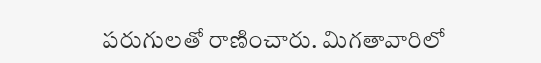పరుగులతో రాణించారు. మిగతావారిలో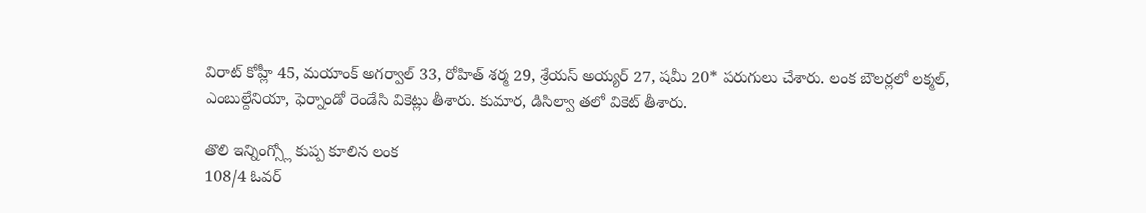విరాట్ కోహ్లీ 45, మయాంక్ అగర్వాల్ 33, రోహిత్ శర్మ 29, శ్రేయస్ అయ్యర్ 27, షమీ 20* పరుగులు చేశారు. లంక బౌలర్లలో లక్మల్, ఎంబుల్దేనియా, ఫెర్నాండో రెండేసి వికెట్లు తీశారు. కుమార, డిసిల్వా తలో వికెట్ తీశారు.

తొలి ఇన్నింగ్స్లో కుప్ప కూలిన లంక
108/4 ఓవర్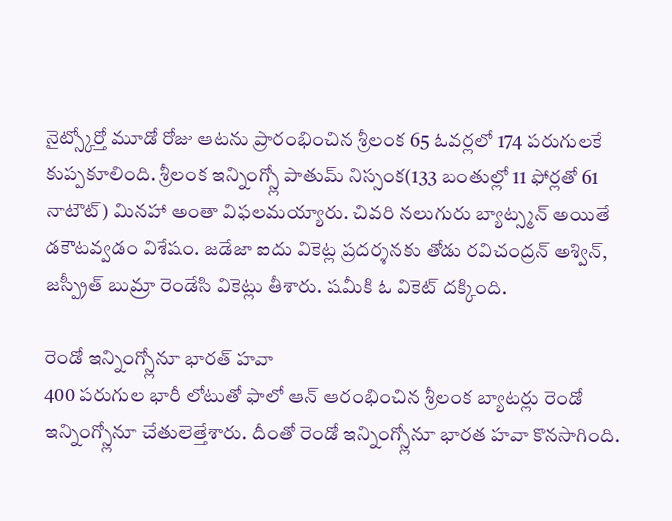నైట్స్కోర్తో మూడో రోజు ఆటను ప్రారంభించిన శ్రీలంక 65 ఓవర్లలో 174 పరుగులకే కుప్పకూలింది. శ్రీలంక ఇన్నింగ్స్లో పాతుమ్ నిస్సంక(133 బంతుల్లో 11 ఫోర్లతో 61 నాటౌట్) మినహా అంతా విఫలమయ్యారు. చివరి నలుగురు బ్యాట్స్మన్ అయితే డకౌటవ్వడం విశేషం. జడేజా ఐదు వికెట్ల ప్రదర్శనకు తోడు రవిచంద్రన్ అశ్విన్, జస్ప్రీత్ బుమ్రా రెండేసి వికెట్లు తీశారు. షమీకి ఓ వికెట్ దక్కింది.

రెండో ఇన్నింగ్స్లోనూ భారత్ హవా
400 పరుగుల భారీ లోటుతో ఫాలో ఆన్ ఆరంభించిన శ్రీలంక బ్యాటర్లు రెండో ఇన్నింగ్స్లోనూ చేతులెత్తేశారు. దీంతో రెండో ఇన్నింగ్స్లోనూ భారత హవా కొనసాగింది.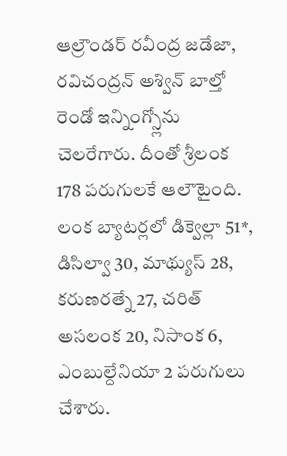ఆల్రౌండర్ రవీంద్ర జడేజా, రవిచంద్రన్ అశ్విన్ బాల్తో రెండో ఇన్నింగ్స్లోను చెలరేగారు. దీంతో శ్రీలంక 178 పరుగులకే ఆలౌటైంది. లంక బ్యాటర్లలో డిక్వెల్లా 51*, డిసిల్వా 30, మాథ్యుస్ 28, కరుణరత్నే 27, చరిత్ అసలంక 20, నిసాంక 6, ఎంబుల్దేనియా 2 పరుగులు చేశారు.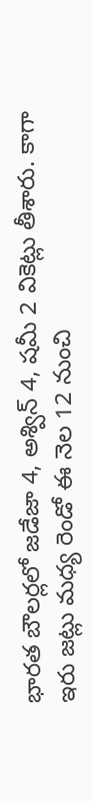భారత బౌలర్లలో జడేజా 4, అశ్విన్ 4, షమీ 2 వికెట్లు తీశారు. కాగా ఇరు జట్లు మధ్య రెండో ఈ నెల 12 నుంచి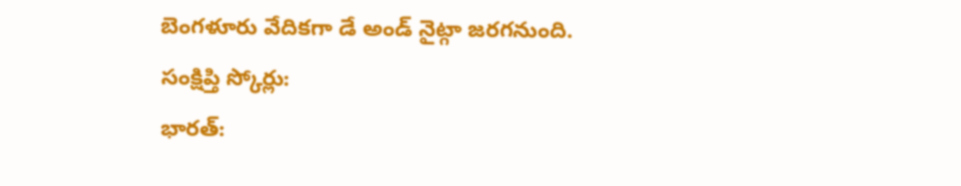బెంగళూరు వేదికగా డే అండ్ నైట్గా జరగనుంది.
సంక్షిప్తి స్కోర్లు:
భారత్: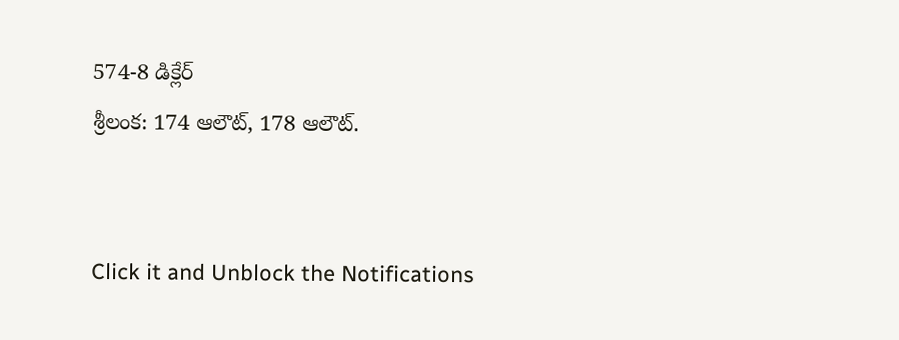574-8 డిక్లేర్
శ్రీలంక: 174 ఆలౌట్, 178 ఆలౌట్.


Click it and Unblock the Notifications